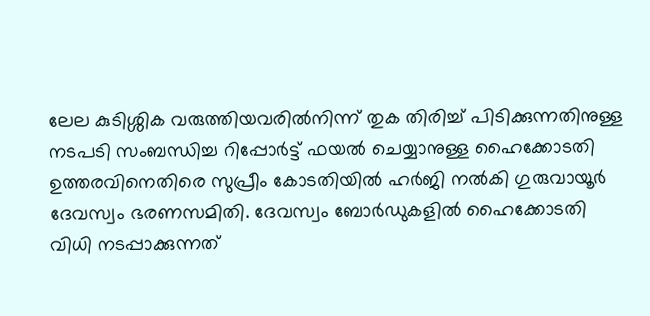ലേല കുടിശ്ശിക വരുത്തിയവരിൽനിന്ന് തുക തിരിച്ച് പിടിക്കുന്നതിനുള്ള നടപടി സംബന്ധിച്ച റിപ്പോർട്ട് ഫയൽ ചെയ്യാനുള്ള ഹൈക്കോടതി ഉത്തരവിനെതിരെ സുപ്രീം കോടതിയിൽ ഹർജി നൽകി ഗുരുവായൂർ ദേവസ്വം ഭരണസമിതി. ദേവസ്വം ബോർഡുകളിൽ ഹൈക്കോടതി വിധി നടപ്പാക്കുന്നത്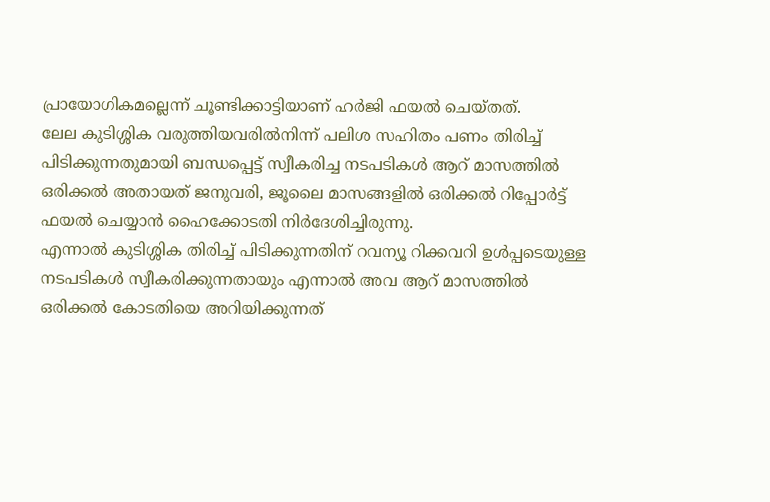പ്രായോഗികമല്ലെന്ന് ചൂണ്ടിക്കാട്ടിയാണ് ഹർജി ഫയൽ ചെയ്തത്.
ലേല കുടിശ്ശിക വരുത്തിയവരിൽനിന്ന് പലിശ സഹിതം പണം തിരിച്ച് പിടിക്കുന്നതുമായി ബന്ധപ്പെട്ട് സ്വീകരിച്ച നടപടികൾ ആറ് മാസത്തിൽ ഒരിക്കൽ അതായത് ജനുവരി, ജൂലൈ മാസങ്ങളിൽ ഒരിക്കൽ റിപ്പോർട്ട് ഫയൽ ചെയ്യാൻ ഹൈക്കോടതി നിർദേശിച്ചിരുന്നു.
എന്നാൽ കുടിശ്ശിക തിരിച്ച് പിടിക്കുന്നതിന് റവന്യൂ റിക്കവറി ഉൾപ്പടെയുള്ള നടപടികൾ സ്വീകരിക്കുന്നതായും എന്നാൽ അവ ആറ് മാസത്തിൽ ഒരിക്കൽ കോടതിയെ അറിയിക്കുന്നത്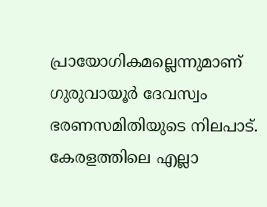പ്രായോഗികമല്ലെന്നുമാണ് ഗുരുവായൂർ ദേവസ്വം ഭരണസമിതിയുടെ നിലപാട്.
കേരളത്തിലെ എല്ലാ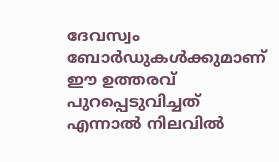ദേവസ്വം ബോർഡുകൾക്കുമാണ് ഈ ഉത്തരവ് പുറപ്പെടുവിച്ചത് എന്നാൽ നിലവിൽ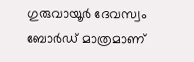ഗുരുവായൂർ ദേവസ്വം ബോർഡ് മാത്രമാണ്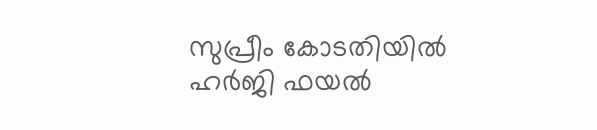സുപ്രീം കോടതിയിൽ ഹർജി ഫയൽ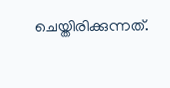ചെയ്തിരിക്കുന്നത്.